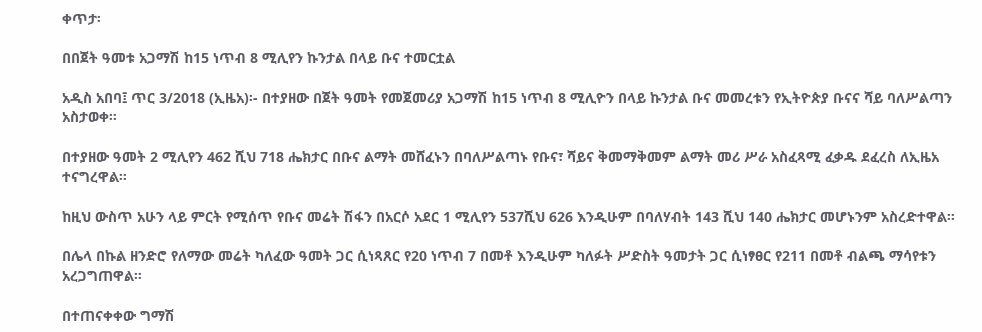ቀጥታ፡

በበጀት ዓመቱ አጋማሽ ከ15 ነጥብ 8 ሚሊየን ኩንታል በላይ ቡና ተመርቷል

አዲስ አበባ፤ ጥር 3/2018 (ኢዜአ)፡- በተያዘው በጀት ዓመት የመጀመሪያ አጋማሽ ከ15 ነጥብ 8 ሚሊዮን በላይ ኩንታል ቡና መመረቱን የኢትዮጵያ ቡናና ሻይ ባለሥልጣን አስታወቀ።

በተያዘው ዓመት 2 ሚሊየን 462 ሺህ 718 ሔክታር በቡና ልማት መሸፈኑን በባለሥልጣኑ የቡና፣ ሻይና ቅመማቅመም ልማት መሪ ሥራ አስፈጻሚ ፈቃዱ ደፈረስ ለኢዜአ ተናግረዋል።

ከዚህ ውስጥ አሁን ላይ ምርት የሚሰጥ የቡና መሬት ሽፋን በአርሶ አደር 1 ሚሊየን 537ሺህ 626 እንዲሁም በባለሃብት 143 ሺህ 140 ሔክታር መሆኑንም አስረድተዋል።

በሌላ በኩል ዘንድሮ የለማው መሬት ካለፈው ዓመት ጋር ሲነጻጸር የ20 ነጥብ 7 በመቶ እንዲሁም ካለፉት ሥድስት ዓመታት ጋር ሲነፃፀር የ211 በመቶ ብልጫ ማሳየቱን አረጋግጠዋል።

በተጠናቀቀው ግማሽ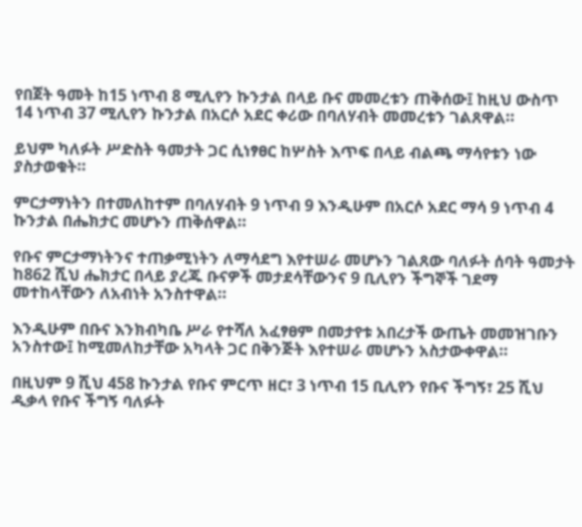የበጀት ዓመት ከ15 ነጥብ 8 ሚሊየን ኩንታል በላይ ቡና መመረቱን ጠቅሰው፤ ከዚህ ውስጥ 14 ነጥብ 37 ሚሊየን ኩንታል በአርሶ አደር ቀሪው በባለሃብት መመረቱን ገልጸዋል።

ይህም ካለፉት ሥድስት ዓመታት ጋር ሲነፃፀር ከሦስት እጥፍ በላይ ብልጫ ማሳየቱን ነው ያስታወቁት።

ምርታማነትን በተመለከተም በባለሃብት 9 ነጥብ 9 እንዲሁም በአርሶ አደር ማሳ 9 ነጥብ 4 ኩንታል በሔክታር መሆኑን ጠቅሰዋል።

የቡና ምርታማነትንና ተጠቃሚነትን ለማሳደግ እየተሠራ መሆኑን ገልጸው ባለፉት ሰባት ዓመታት ከ862 ሺህ ሔክታር በላይ ያረጁ ቡናዎች መታደሳቸውንና 9 ቢሊየን ችግኞች ገደማ መተከላቸውን ለአብነት አንስተዋል።

እንዲሁም በቡና እንክብካቤ ሥራ የተሻለ አፈፃፀም በመታየቱ አበረታች ውጤት መመዝገቡን አንስተው፤ ከሚመለከታቸው አካላት ጋር በቅንጅት እየተሠራ መሆኑን አስታውቀዋል።

በዚህም 9 ሺህ 458 ኩንታል የቡና ምርጥ ዘር፣ 3 ነጥብ 15 ቢሊየን የቡና ችግኝ፣ 25 ሺህ ዲቃላ የቡና ችግኝ ባለፉት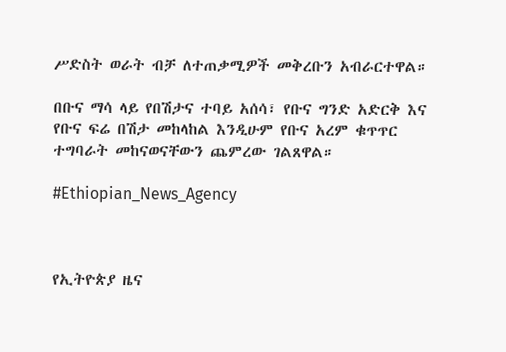ሥድስት ወራት ብቻ ለተጠቃሚዎች መቅረቡን አብራርተዋል።

በቡና ማሳ ላይ የበሽታና ተባይ አሰሳ፣ የቡና ግንድ አድርቅ እና የቡና ፍሬ በሽታ መከላከል እንዲሁም የቡና አረም ቁጥጥር ተግባራት መከናወናቸውን ጨምረው ገልጸዋል።

#Ethiopian_News_Agency



የኢትዮጵያ ዜና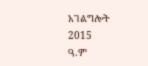አገልግሎት
2015
ዓ.ም